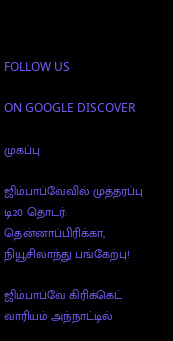FOLLOW US

ON GOOGLE DISCOVER

முகப்பு

ஜிம்பாப்வேவில் முத்தரப்பு டி20 தொடர்: தென்னாப்பிரிக்கா, நியூசிலாந்து பங்கேற்பு!

ஜிம்பாப்வே கிரிக்கெட் வாரியம் அந்நாட்டில்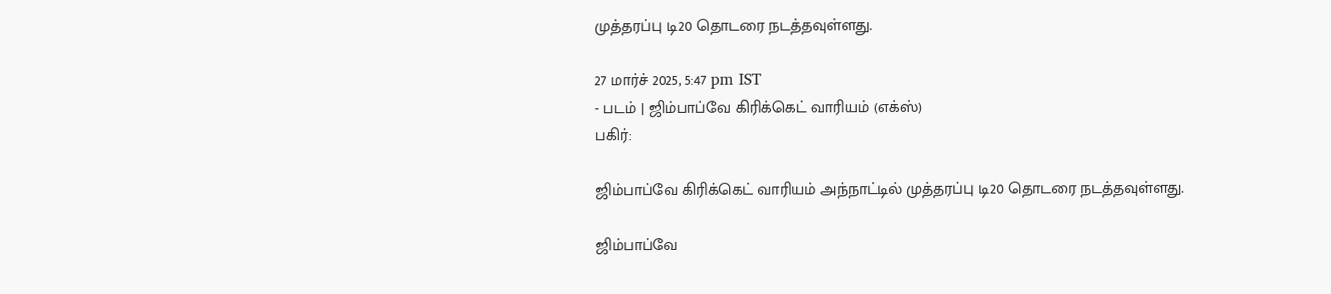முத்தரப்பு டி20 தொடரை நடத்தவுள்ளது.

27 மார்ச் 2025, 5:47 pm IST
- படம் | ஜிம்பாப்வே கிரிக்கெட் வாரியம் (எக்ஸ்)
பகிர்:

ஜிம்பாப்வே கிரிக்கெட் வாரியம் அந்நாட்டில் முத்தரப்பு டி20 தொடரை நடத்தவுள்ளது.

ஜிம்பாப்வே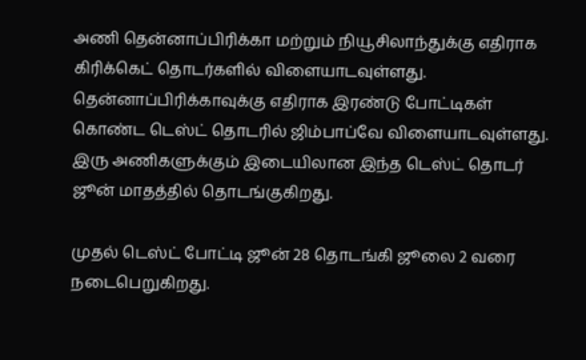அணி தென்னாப்பிரிக்கா மற்றும் நியூசிலாந்துக்கு எதிராக கிரிக்கெட் தொடர்களில் விளையாடவுள்ளது. தென்னாப்பிரிக்காவுக்கு எதிராக இரண்டு போட்டிகள் கொண்ட டெஸ்ட் தொடரில் ஜிம்பாப்வே விளையாடவுள்ளது. இரு அணிகளுக்கும் இடையிலான இந்த டெஸ்ட் தொடர் ஜூன் மாதத்தில் தொடங்குகிறது.

முதல் டெஸ்ட் போட்டி ஜூன் 28 தொடங்கி ஜூலை 2 வரை நடைபெறுகிறது.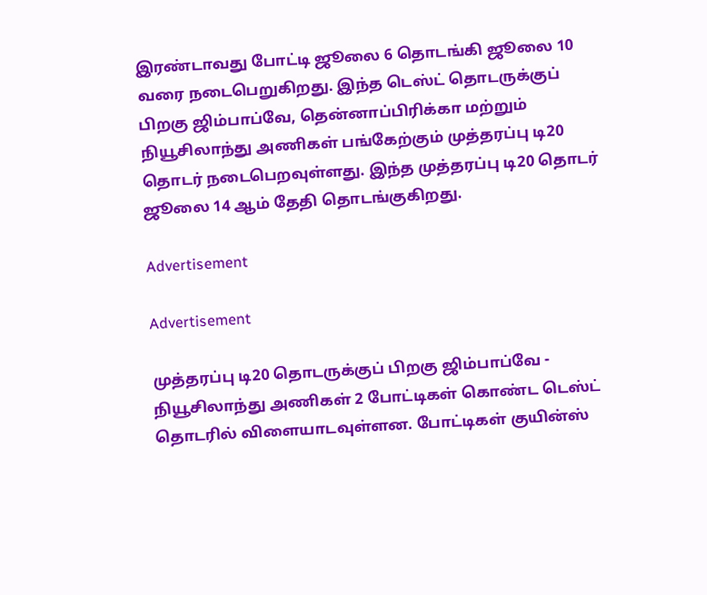இரண்டாவது போட்டி ஜூலை 6 தொடங்கி ஜூலை 10 வரை நடைபெறுகிறது. இந்த டெஸ்ட் தொடருக்குப் பிறகு ஜிம்பாப்வே, தென்னாப்பிரிக்கா மற்றும் நியூசிலாந்து அணிகள் பங்கேற்கும் முத்தரப்பு டி20 தொடர் நடைபெறவுள்ளது. இந்த முத்தரப்பு டி20 தொடர் ஜூலை 14 ஆம் தேதி தொடங்குகிறது.

Advertisement

Advertisement

முத்தரப்பு டி20 தொடருக்குப் பிறகு ஜிம்பாப்வே - நியூசிலாந்து அணிகள் 2 போட்டிகள் கொண்ட டெஸ்ட் தொடரில் விளையாடவுள்ளன. போட்டிகள் குயின்ஸ்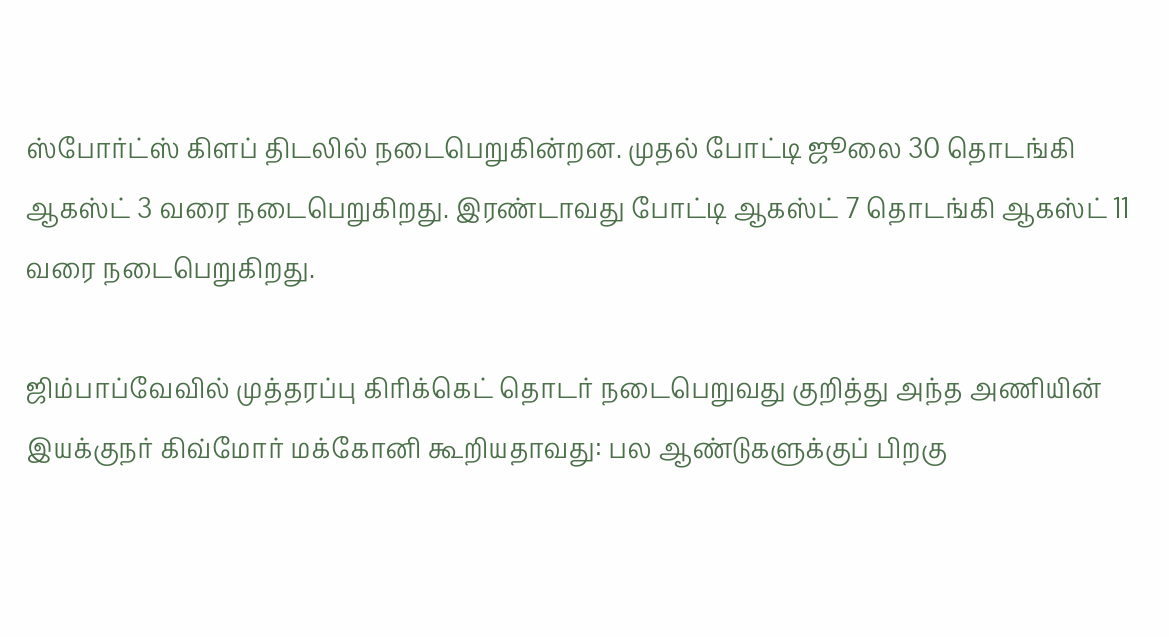ஸ்போர்ட்ஸ் கிளப் திடலில் நடைபெறுகின்றன. முதல் போட்டி ஜூலை 30 தொடங்கி ஆகஸ்ட் 3 வரை நடைபெறுகிறது. இரண்டாவது போட்டி ஆகஸ்ட் 7 தொடங்கி ஆகஸ்ட் 11 வரை நடைபெறுகிறது.

ஜிம்பாப்வேவில் முத்தரப்பு கிரிக்கெட் தொடர் நடைபெறுவது குறித்து அந்த அணியின் இயக்குநர் கிவ்மோர் மக்கோனி கூறியதாவது: பல ஆண்டுகளுக்குப் பிறகு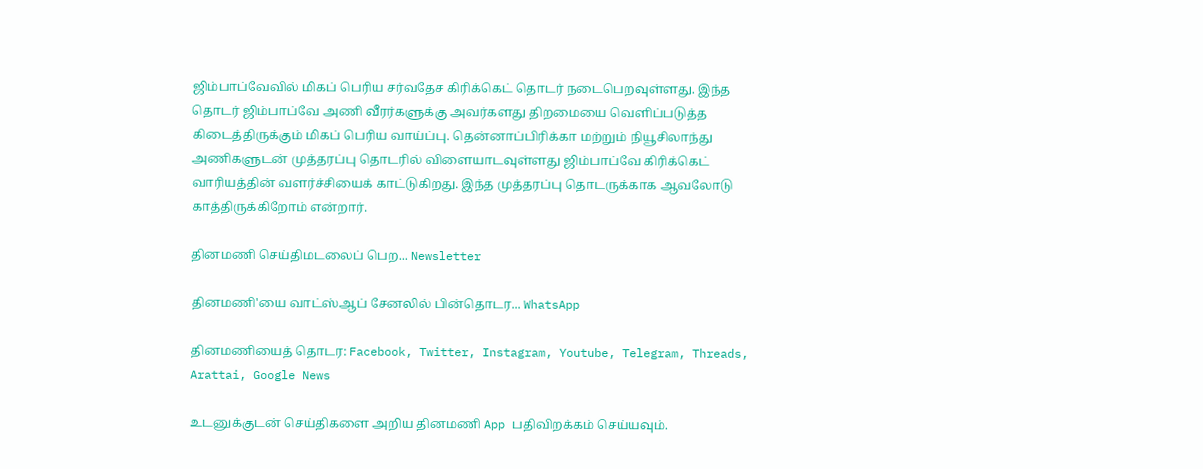ஜிம்பாப்வேவில் மிகப் பெரிய சர்வதேச கிரிக்கெட் தொடர் நடைபெறவுள்ளது. இந்த தொடர் ஜிம்பாப்வே அணி வீரர்களுக்கு அவர்களது திறமையை வெளிப்படுத்த கிடைத்திருக்கும் மிகப் பெரிய வாய்ப்பு. தென்னாப்பிரிக்கா மற்றும் நியூசிலாந்து அணிகளுடன் முத்தரப்பு தொடரில் விளையாடவுள்ளது ஜிம்பாப்வே கிரிக்கெட் வாரியத்தின் வளர்ச்சியைக் காட்டுகிறது. இந்த முத்தரப்பு தொடருக்காக ஆவலோடு காத்திருக்கிறோம் என்றார்.

தினமணி செய்திமடலைப் பெற... Newsletter

தினமணி'யை வாட்ஸ்ஆப் சேனலில் பின்தொடர... WhatsApp

தினமணியைத் தொடர: Facebook, Twitter, Instagram, Youtube, Telegram, Threads, Arattai, Google News

உடனுக்குடன் செய்திகளை அறிய தினமணி App பதிவிறக்கம் செய்யவும்.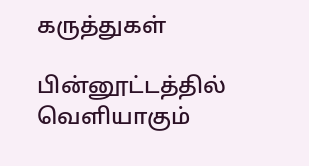கருத்துகள்

பின்னூட்டத்தில் வெளியாகும்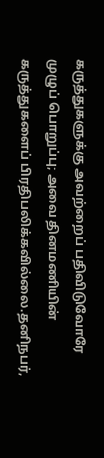கருத்துகளுக்கு அவற்றைப் பதிவிடுவோரே முழுப் பொறுப்பு; அவை தினமணியின் கருத்துகளைப் பிரதிபலிக்கவில்லை.தனிநபர்,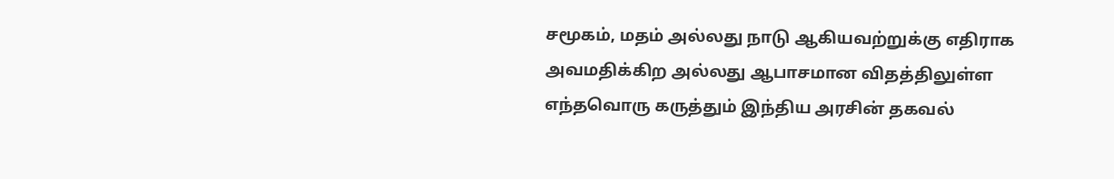சமூகம், மதம் அல்லது நாடு ஆகியவற்றுக்கு எதிராக அவமதிக்கிற அல்லது ஆபாசமான விதத்திலுள்ள எந்தவொரு கருத்தும் இந்திய அரசின் தகவல்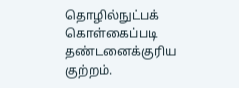தொழில்நுட்பக் கொள்கைப்படி தண்டனைக்குரிய குற்றம்.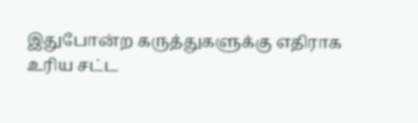இதுபோன்ற கருத்துகளுக்கு எதிராக உரிய சட்ட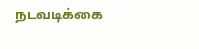நடவடிக்கை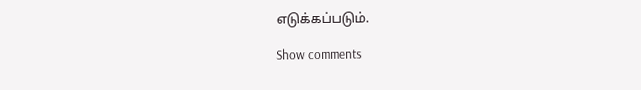எடுக்கப்படும்.

Show comments